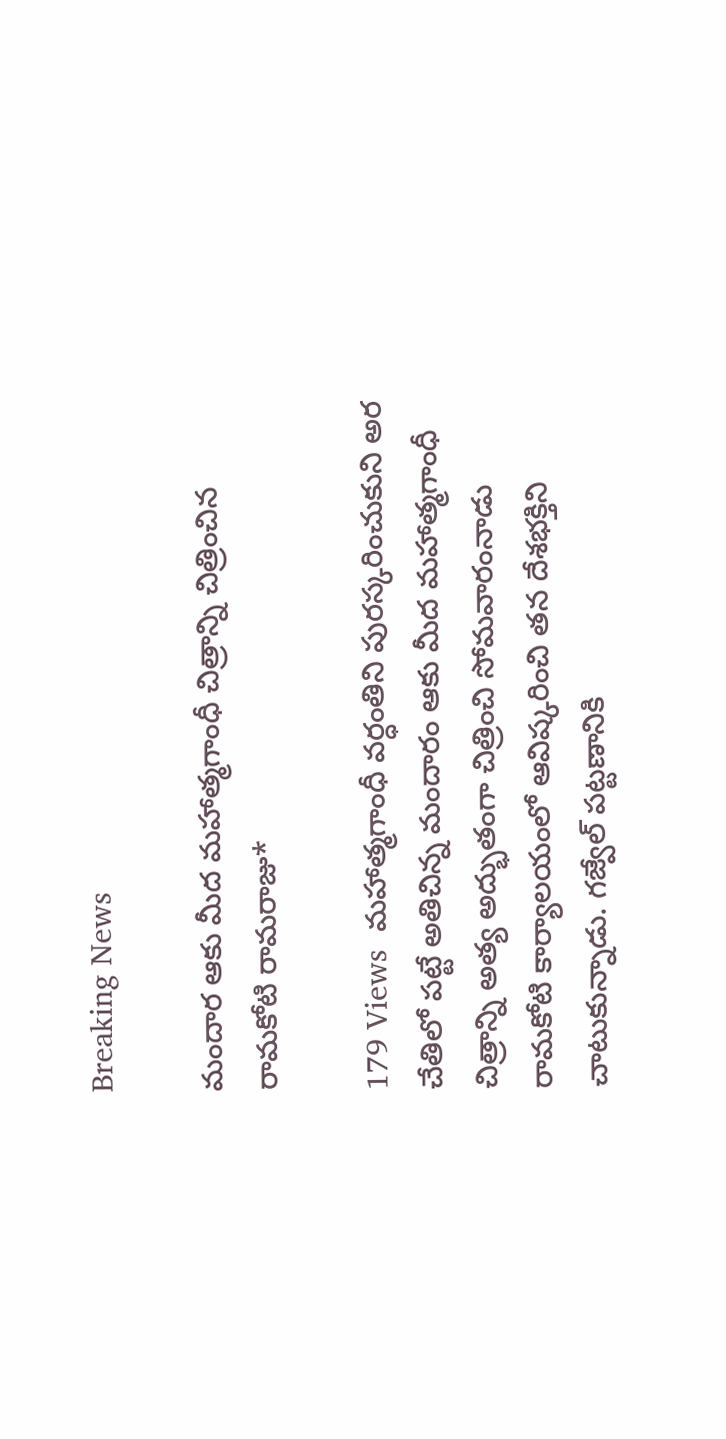Breaking News

మందార ఆకు మీద మహాత్మగాంధీ చిత్రాన్ని చిత్రించిన రామకోటి రామరాజు*

179 Views  మహాత్మగాంధీ వర్ధంతిని పురస్కరించుకుని అర చేతిలో పట్టే అతిచిన్న మందారం ఆకు మీద మహాత్మగాంధీ చిత్రాన్ని అత్య అద్భుతంగా చిత్రించి సోమవారంనాడు రామకోటి కార్యాలయంలో ఆవిష్కరించి తన దేశభక్తిని చాటుకున్నాడు. గజ్వేల్ పట్టణానికి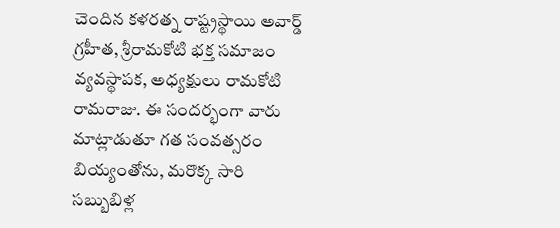చెందిన కళరత్న రాష్ట్రస్థాయి అవార్డ్ గ్రహీత, శ్రీరామకోటి భక్త సమాజం వ్యవస్థాపక, అధ్యక్షులు రామకోటి రామరాజు. ఈ సందర్భంగా వారు మాట్లాడుతూ గత సంవత్సరం బియ్యంతోను, మరొక్క సారి సబ్బుబిళ్ల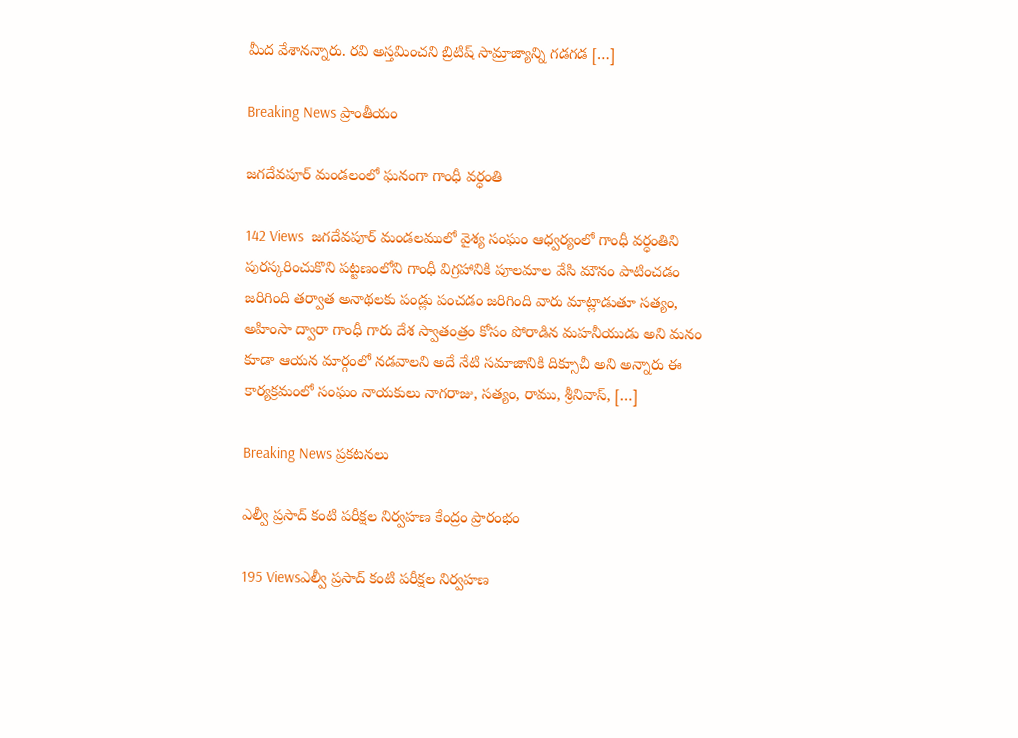మీద వేశానన్నారు. రవి అస్తమించని బ్రిటిష్ సామ్రాజ్యాన్ని గడగడ […]

Breaking News ప్రాంతీయం

జగదేవపూర్ మండలంలో ఘనంగా గాంధీ వర్ధంతి

142 Views  జగదేవపూర్ మండలములో వైశ్య సంఘం ఆధ్వర్యంలో గాంధీ వర్ధంతిని పురస్కరించుకొని పట్టణంలోని గాంధీ విగ్రహానికి పూలమాల వేసి మౌనం పాటించడం జరిగింది తర్వాత అనాథలకు పండ్లు పంచడం జరిగింది వారు మాట్లాడుతూ సత్యం, అహింసా ద్వారా గాంధీ గారు దేశ స్వాతంత్రం కోసం పోరాడిన మహనీయుడు అని మనం కూడా ఆయన మార్గంలో నడవాలని అదే నేటి సమాజానికి దిక్సూచీ అని అన్నారు ఈ కార్యక్రమంలో సంఘం నాయకులు నాగరాజు, సత్యం, రాము, శ్రీనివాస్, […]

Breaking News ప్రకటనలు

ఎల్వీ ప్రసాద్ కంటి పరీక్షల నిర్వహణ కేంద్రం ప్రారంభం

195 Viewsఎల్వీ ప్రసాద్ కంటి పరీక్షల నిర్వహణ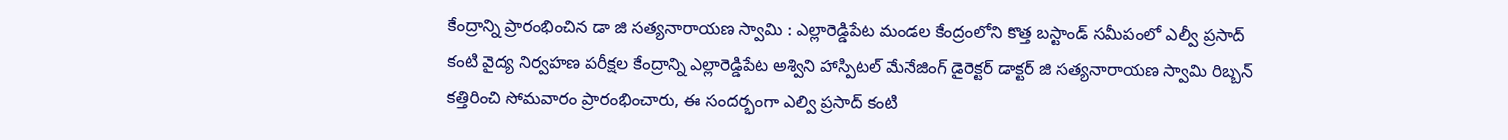కేంద్రాన్ని ప్రారంభించిన డా జి సత్యనారాయణ స్వామి : ఎల్లారెడ్డిపేట మండల కేంద్రంలోని కొత్త బస్టాండ్ సమీపంలో ఎల్వీ ప్రసాద్ కంటి వైద్య నిర్వహణ పరీక్షల కేంద్రాన్ని ఎల్లారెడ్డిపేట అశ్విని హాస్పిటల్ మేనేజింగ్ డైరెక్టర్ డాక్టర్ జి సత్యనారాయణ స్వామి రిబ్బన్ కత్తిరించి సోమవారం ప్రారంభించారు, ఈ సందర్భంగా ఎల్వి ప్రసాద్ కంటి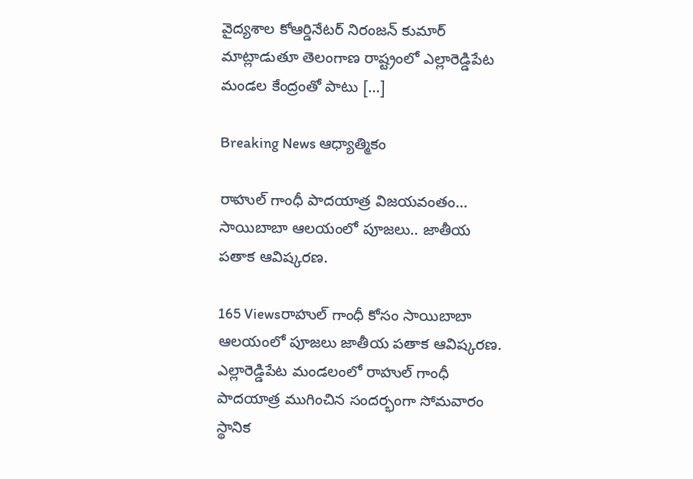వైద్యశాల కోఆర్డినేటర్ నిరంజన్ కుమార్ మాట్లాడుతూ తెలంగాణ రాష్ట్రంలో ఎల్లారెడ్డిపేట మండల కేంద్రంతో పాటు […]

Breaking News ఆధ్యాత్మికం

రాహుల్ గాంధీ పాదయాత్ర విజయవంతం… సాయిబాబా ఆలయంలో పూజలు.. జాతీయ పతాక ఆవిష్కరణ.

165 Viewsరాహుల్ గాంధీ కోసం సాయిబాబా ఆలయంలో పూజలు జాతీయ పతాక ఆవిష్కరణ. ఎల్లారెడ్డిపేట మండలంలో రాహుల్ గాంధీ పాదయాత్ర ముగించిన సందర్భంగా సోమవారం స్థానిక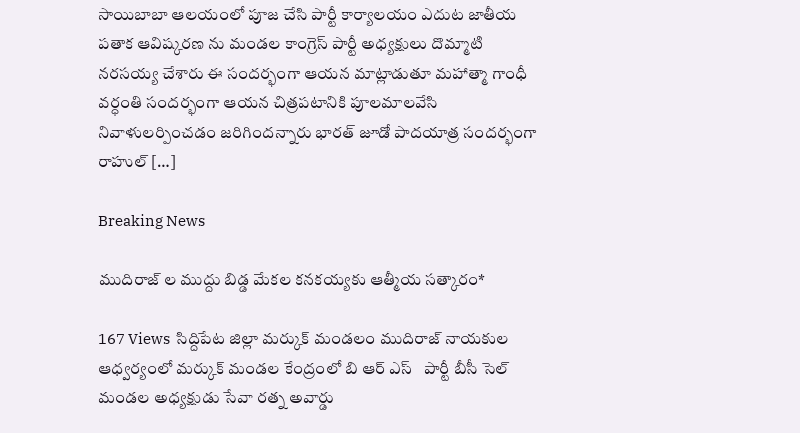సాయిబాబా ఆలయంలో పూజ చేసి పార్టీ కార్యాలయం ఎదుట జాతీయ పతాక ఆవిష్కరణ ను మండల కాంగ్రెస్ పార్టీ అధ్యక్షులు దొమ్మాటి నరసయ్య చేశారు ఈ సందర్భంగా ఆయన మాట్లాడుతూ మహాత్మా గాంధీ వర్ధంతి సందర్భంగా ఆయన చిత్రపటానికి పూలమాలవేసి నివాళులర్పించడం జరిగిందన్నారు భారత్ జూడో పాదయాత్ర సందర్భంగా రాహుల్ […]

Breaking News

ముదిరాజ్ ల ముద్దు బిడ్డ మేకల కనకయ్యకు ఆత్మీయ సత్కారం*

167 Views  సిద్దిపేట జిల్లా మర్కుక్ మండలం ముదిరాజ్ నాయకుల ఆధ్వర్యంలో మర్కుక్ మండల కేంద్రంలో బి ఆర్ ఎస్   పార్టీ బీసీ సెల్ మండల అధ్యక్షుడు సేవా రత్న అవార్డు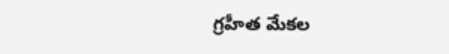గ్రహీత మేకల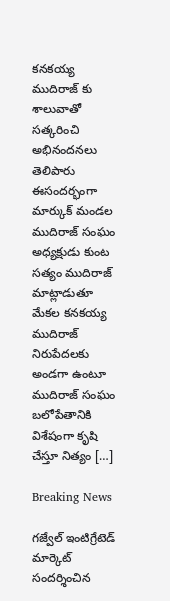కనకయ్య ముదిరాజ్ కు శాలువాతో సత్కరించి అభినందనలు తెలిపారు ఈసందర్భంగా మార్కుక్ మండల ముదిరాజ్ సంఘం అధ్యక్షుడు కుంట సత్యం ముదిరాజ్ మాట్లాడుతూ మేకల కనకయ్య ముదిరాజ్ నిరుపేదలకు అండగా ఉంటూ ముదిరాజ్ సంఘం బలోపేతానికి విశేషంగా కృషి చేస్తూ నిత్యం […]

Breaking News

గజ్వేల్ ఇంటిగ్రేటెడ్ మార్కెట్ సందర్శించిన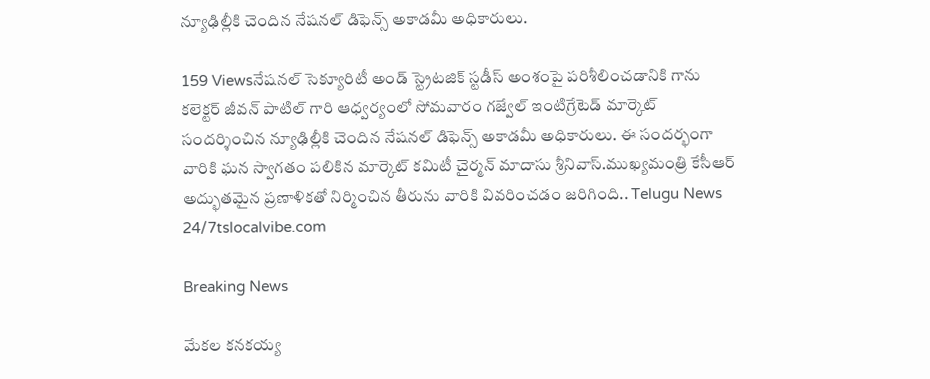న్యూఢిల్లీకి చెందిన నేషనల్ డిఫెన్స్ అకాడమీ అధికారులు.

159 Viewsనేషనల్ సెక్యూరిటీ అండ్ స్ట్రెటజిక్ స్టడీస్ అంశంపై పరిశీలించడానికి గాను కలెక్టర్ జీవన్ పాటిల్ గారి ఆధ్వర్యంలో సోమవారం గజ్వేల్ ఇంటిగ్రేటెడ్ మార్కెట్ సందర్శించిన న్యూఢిల్లీకి చెందిన నేషనల్ డిఫెన్స్ అకాడమీ అధికారులు. ఈ సందర్భంగా వారికి ఘన స్వాగతం పలికిన మార్కెట్ కమిటీ చైర్మన్ మాదాసు శ్రీనివాస్.ముఖ్యమంత్రి కేసీఆర్ అద్భుతమైన ప్రణాళికతో నిర్మించిన తీరును వారికి వివరించడం జరిగింది.. Telugu News 24/7tslocalvibe.com

Breaking News

మేకల కనకయ్య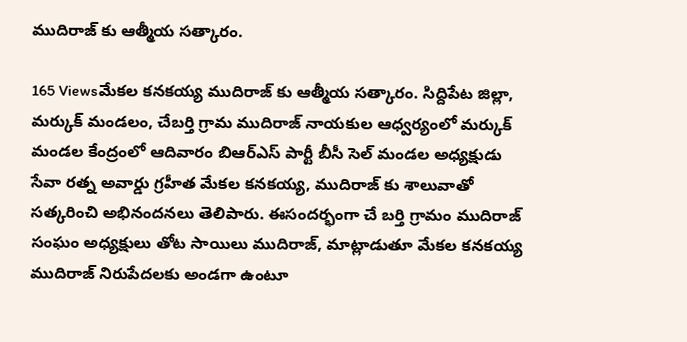ముదిరాజ్ కు ఆత్మీయ సత్కారం.

165 Viewsమేకల కనకయ్య ముదిరాజ్ కు ఆత్మీయ సత్కారం. సిద్దిపేట జిల్లా, మర్కుక్ మండలం, చేబర్తి గ్రామ ముదిరాజ్ నాయకుల ఆధ్వర్యంలో మర్కుక్ మండల కేంద్రంలో ఆదివారం బిఆర్ఎస్ పార్టీ బీసీ సెల్ మండల అధ్యక్షుడు సేవా రత్న అవార్డు గ్రహీత మేకల కనకయ్య, ముదిరాజ్ కు శాలువాతో సత్కరించి అభినందనలు తెలిపారు. ఈసందర్భంగా చే బర్తి గ్రామం ముదిరాజ్ సంఘం అధ్యక్షులు తోట సాయిలు ముదిరాజ్, మాట్లాడుతూ మేకల కనకయ్య ముదిరాజ్ నిరుపేదలకు అండగా ఉంటూ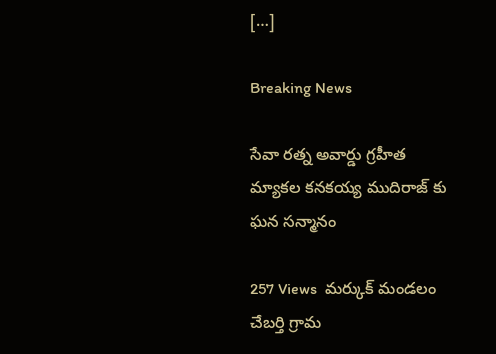[…]

Breaking News

సేవా రత్న అవార్డు గ్రహీత మ్యాకల కనకయ్య ముదిరాజ్ కు ఘన సన్మానం

257 Views  మర్కుక్ మండలం చేబర్తి గ్రామ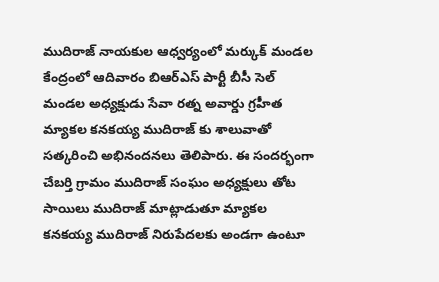ముదిరాజ్ నాయకుల ఆధ్వర్యంలో మర్కుక్ మండల కేంద్రంలో ఆదివారం బిఆర్ఎస్ పార్టీ బీసీ సెల్ మండల అధ్యక్షుడు సేవా రత్న అవార్డు గ్రహీత మ్యాకల కనకయ్య ముదిరాజ్ కు శాలువాతో సత్కరించి అభినందనలు తెలిపారు. ఈ సందర్భంగా చేబర్తి గ్రామం ముదిరాజ్ సంఘం అధ్యక్షులు తోట సాయిలు ముదిరాజ్ మాట్లాడుతూ మ్యాకల కనకయ్య ముదిరాజ్ నిరుపేదలకు అండగా ఉంటూ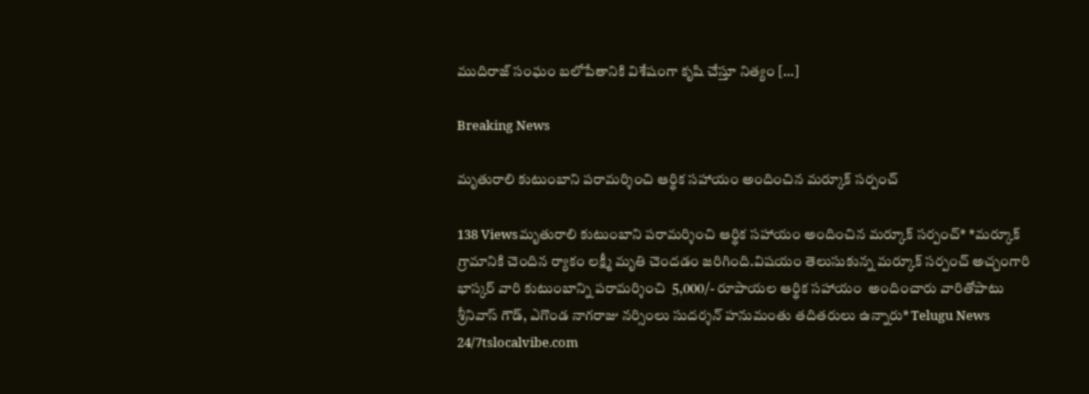ముదిరాజ్ సంఘం బలోపేతానికి విశేషంగా కృషి చేస్తూ నిత్యం […]

Breaking News

మృతురాలి కుటుంబాని పరామర్శించి ఆర్థిక సహాయం అందించిన మర్కూక్ సర్పంచ్

138 Viewsమృతురాలి కుటుంబాని పరామర్శించి ఆర్థిక సహాయం అందించిన మర్కూక్ సర్పంచ్* *మర్కూక్ గ్రామానికి చెందిన ర్యాకం లక్ష్మీ మృతి చెందడం జరిగింది.విషయం తెలుసుకున్న మర్కూక్ సర్పంచ్ అచ్చంగారి భాస్కర్ వారి కుటుంబాన్ని పరామర్శించి  5,000/- రూపాయల ఆర్థిక సహాయం  అందించారు వారితోపాటు శ్రీనివాస్ గౌడ్, ఎగొండ నాగరాజు నర్సింలు సుదర్శన్ హనుమంతు తదితరులు ఉన్నారు* Telugu News 24/7tslocalvibe.com